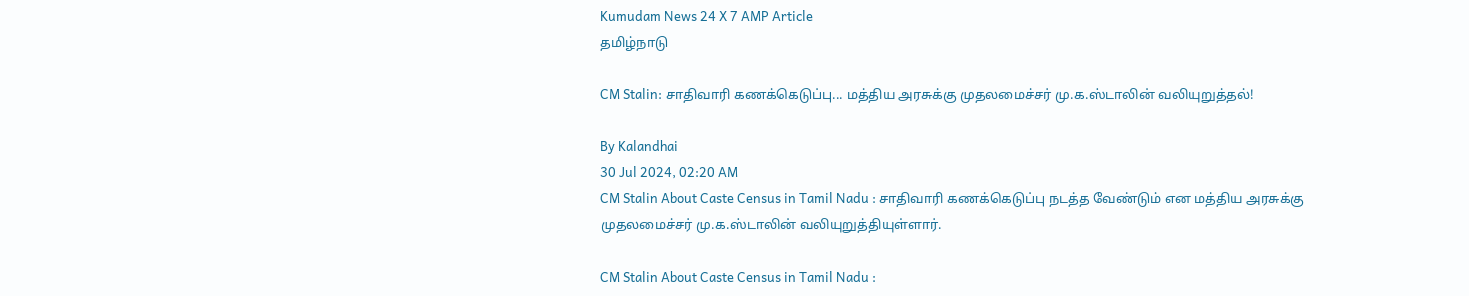Kumudam News 24 X 7 AMP Article
தமிழ்நாடு

CM Stalin: சாதிவாரி கணக்கெடுப்பு... மத்திய அரசுக்கு முதலமைச்சர் மு.க.ஸ்டாலின் வலியுறுத்தல்!

By Kalandhai
30 Jul 2024, 02:20 AM
CM Stalin About Caste Census in Tamil Nadu : சாதிவாரி கணக்கெடுப்பு நடத்த வேண்டும் என மத்திய அரசுக்கு முதலமைச்சர் மு.க.ஸ்டாலின் வலியுறுத்தியுள்ளார்.

CM Stalin About Caste Census in Tamil Nadu :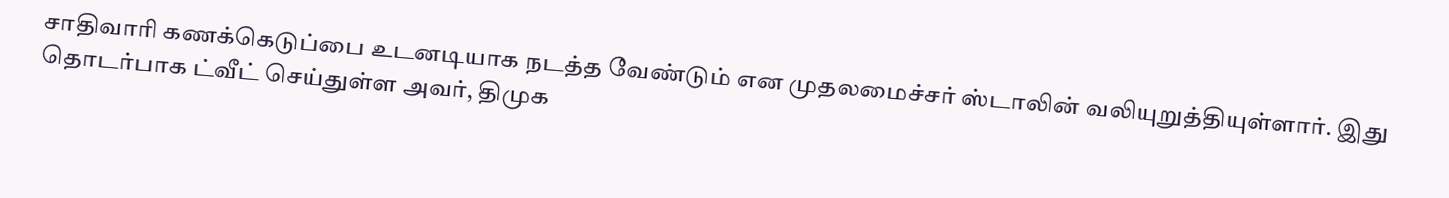சாதிவாரி கணக்கெடுப்பை உடனடியாக நடத்த வேண்டும் என முதலமைச்சர் ஸ்டாலின் வலியுறுத்தியுள்ளார். இது தொடர்பாக ட்வீட் செய்துள்ள அவர், திமுக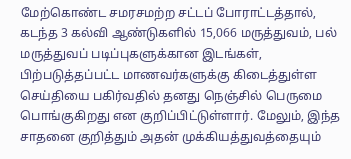மேற்கொண்ட சமரசமற்ற சட்டப் போராட்டத்தால், கடந்த 3 கல்வி ஆண்டுகளில் 15,066 மருத்துவம், பல் மருத்துவப் படிப்புகளுக்கான இடங்கள், பிற்படுத்தப்பட்ட மாணவர்களுக்கு கிடைத்துள்ள செய்தியை பகிர்வதில் தனது நெஞ்சில் பெருமை பொங்குகிறது என குறிப்பிட்டுள்ளார். மேலும், இந்த சாதனை குறித்தும் அதன் முக்கியத்துவத்தையும்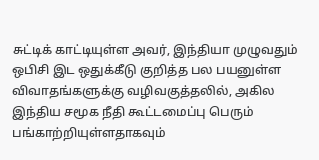சுட்டிக் காட்டியுள்ள அவர், இந்தியா முழுவதும் ஒபிசி இட ஒதுக்கீடு குறித்த பல பயனுள்ள விவாதங்களுக்கு வழிவகுத்தலில், அகில இந்திய சமூக நீதி கூட்டமைப்பு பெரும் பங்காற்றியுள்ளதாகவும்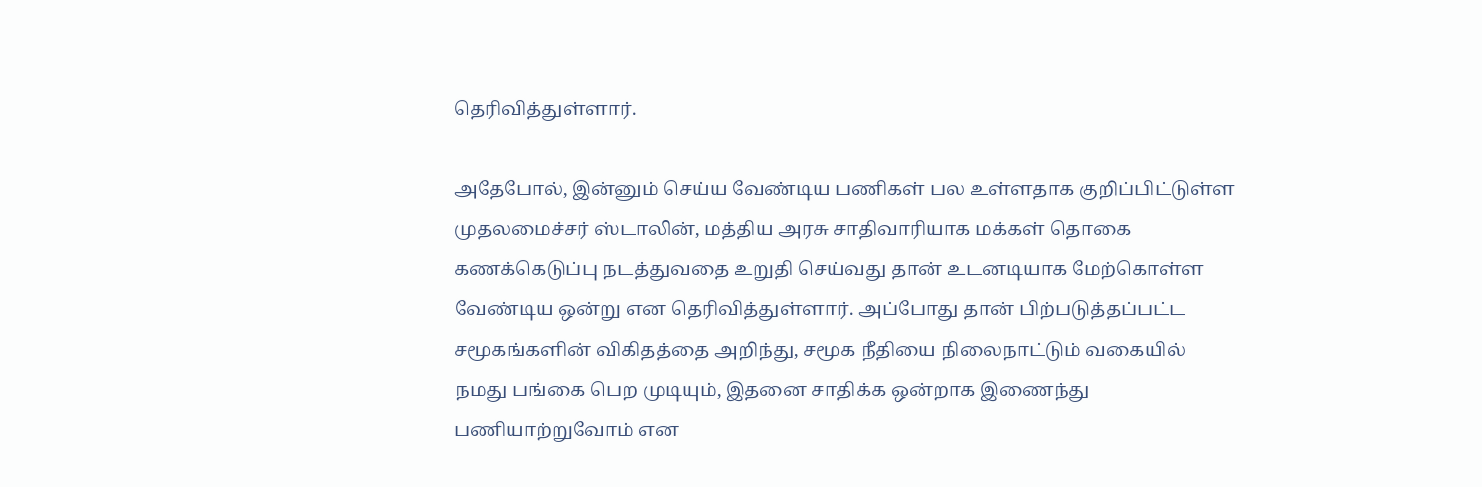தெரிவித்துள்ளார்.

அதேபோல், இன்னும் செய்ய வேண்டிய பணிகள் பல உள்ளதாக குறிப்பிட்டுள்ள முதலமைச்சர் ஸ்டாலின், மத்திய அரசு சாதிவாரியாக மக்கள் தொகை கணக்கெடுப்பு நடத்துவதை உறுதி செய்வது தான் உடனடியாக மேற்கொள்ள வேண்டிய ஒன்று என தெரிவித்துள்ளார். அப்போது தான் பிற்படுத்தப்பட்ட சமூகங்களின் விகிதத்தை அறிந்து, சமூக நீதியை நிலைநாட்டும் வகையில் நமது பங்கை பெற முடியும், இதனை சாதிக்க ஒன்றாக இணைந்து பணியாற்றுவோம் என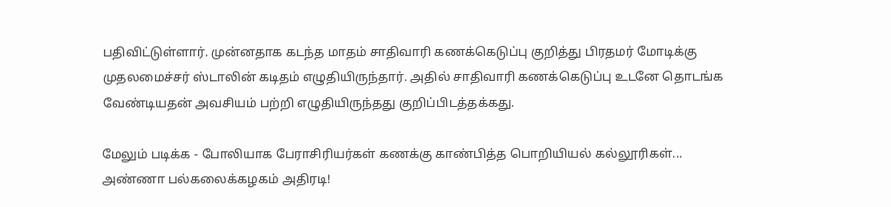பதிவிட்டுள்ளார். முன்னதாக கடந்த மாதம் சாதிவாரி கணக்கெடுப்பு குறித்து பிரதமர் மோடிக்கு முதலமைச்சர் ஸ்டாலின் கடிதம் எழுதியிருந்தார். அதில் சாதிவாரி கணக்கெடுப்பு உடனே தொடங்க வேண்டியதன் அவசியம் பற்றி எழுதியிருந்தது குறிப்பிடத்தக்கது.

மேலும் படிக்க - போலியாக பேராசிரியர்கள் கணக்கு காண்பித்த பொறியியல் கல்லூரிகள்... அண்ணா பல்கலைக்கழகம் அதிரடி!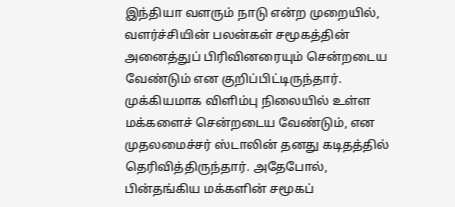இந்தியா வளரும் நாடு என்ற முறையில், வளர்ச்சியின் பலன்கள் சமூகத்தின் அனைத்துப் பிரிவினரையும் சென்றடைய வேண்டும் என குறிப்பிட்டிருந்தார். முக்கியமாக விளிம்பு நிலையில் உள்ள மக்களைச் சென்றடைய வேண்டும், என முதலமைச்சர் ஸ்டாலின் தனது கடிதத்தில் தெரிவித்திருந்தார். அதேபோல், பின்தங்கிய மக்களின் சமூகப்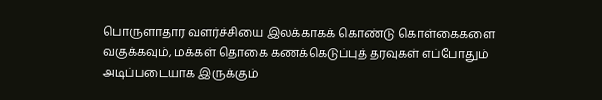பொருளாதார வளர்ச்சியை இலக்காகக் கொண்டு கொள்கைகளை வகுக்கவும், மக்கள் தொகை கணக்கெடுப்புத் தரவுகள் எப்போதும் அடிப்படையாக இருக்கும்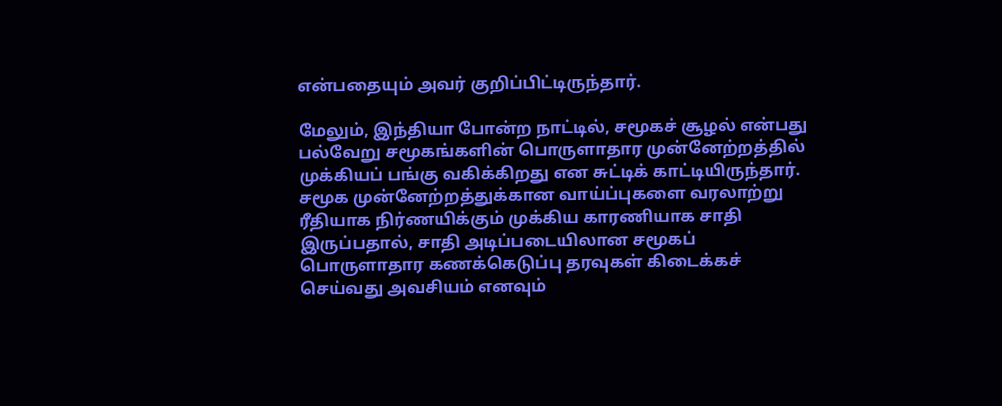என்பதையும் அவர் குறிப்பிட்டிருந்தார்.

மேலும், இந்தியா போன்ற நாட்டில், சமூகச் சூழல் என்பது பல்வேறு சமூகங்களின் பொருளாதார முன்னேற்றத்தில் முக்கியப் பங்கு வகிக்கிறது என சுட்டிக் காட்டியிருந்தார். சமூக முன்னேற்றத்துக்கான வாய்ப்புகளை வரலாற்று ரீதியாக நிர்ணயிக்கும் முக்கிய காரணியாக சாதி இருப்பதால், சாதி அடிப்படையிலான சமூகப் பொருளாதார கணக்கெடுப்பு தரவுகள் கிடைக்கச் செய்வது அவசியம் எனவும்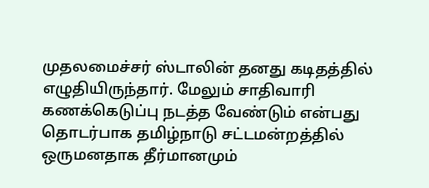முதலமைச்சர் ஸ்டாலின் தனது கடிதத்தில் எழுதியிருந்தார். மேலும் சாதிவாரி கணக்கெடுப்பு நடத்த வேண்டும் என்பது தொடர்பாக தமிழ்நாடு சட்டமன்றத்தில் ஒருமனதாக தீர்மானமும்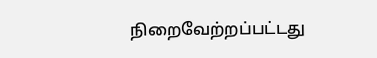நிறைவேற்றப்பட்டது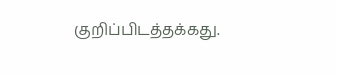குறிப்பிடத்தக்கது.